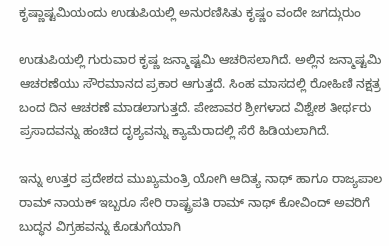ಕೃಷ್ಣಾಷ್ಟಮಿಯಂದು ಉಡುಪಿಯಲ್ಲಿ ಅನುರಣಿಸಿತು ಕೃಷ್ಣಂ ವಂದೇ ಜಗದ್ಗುರುಂ

ಉಡುಪಿಯಲ್ಲಿ ಗುರುವಾರ ಕೃಷ್ಣ ಜನ್ಮಾಷ್ಟಮಿ ಆಚರಿಸಲಾಗಿದೆ. ಅಲ್ಲಿನ ಜನ್ಮಾಷ್ಟಮಿ ಆಚರಣೆಯು ಸೌರಮಾನದ ಪ್ರಕಾರ ಆಗುತ್ತದೆ. ಸಿಂಹ ಮಾಸದಲ್ಲಿ ರೋಹಿಣಿ ನಕ್ಷತ್ರ ಬಂದ ದಿನ ಆಚರಣೆ ಮಾಡಲಾಗುತ್ತದೆ. ಪೇಜಾವರ ಶ್ರೀಗಳಾದ ವಿಶ್ವೇಶ ತೀರ್ಥರು ಪ್ರಸಾದವನ್ನು ಹಂಚಿದ ದೃಶ್ಯವನ್ನು ಕ್ಯಾಮೆರಾದಲ್ಲಿ ಸೆರೆ ಹಿಡಿಯಲಾಗಿದೆ.

ಇನ್ನು ಉತ್ತರ ಪ್ರದೇಶದ ಮುಖ್ಯಮಂತ್ರಿ ಯೋಗಿ ಆದಿತ್ಯ ನಾಥ್ ಹಾಗೂ ರಾಜ್ಯಪಾಲ ರಾಮ್ ನಾಯಕ್ ಇಬ್ಬರೂ ಸೇರಿ ರಾಷ್ಟ್ರಪತಿ ರಾಮ್ ನಾಥ್ ಕೋವಿಂದ್ ಅವರಿಗೆ ಬುದ್ಧನ ವಿಗ್ರಹವನ್ನು ಕೊಡುಗೆಯಾಗಿ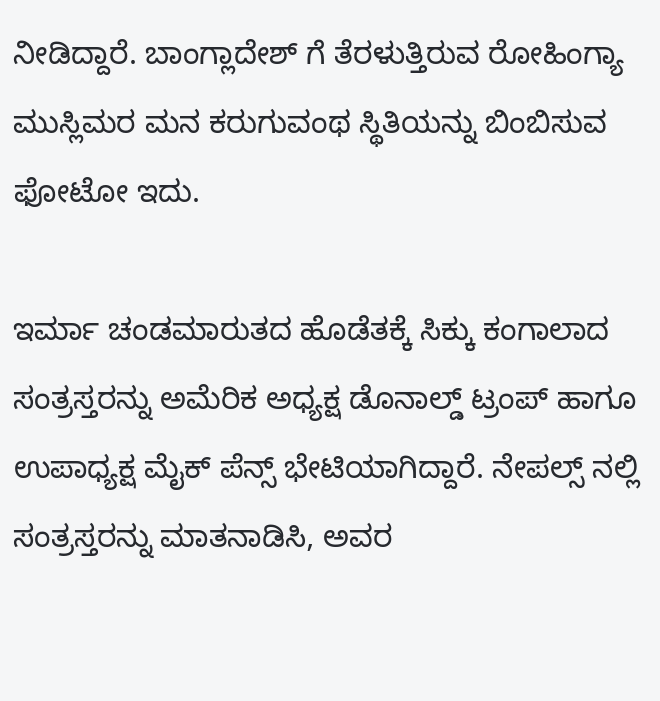ನೀಡಿದ್ದಾರೆ. ಬಾಂಗ್ಲಾದೇಶ್ ಗೆ ತೆರಳುತ್ತಿರುವ ರೋಹಿಂಗ್ಯಾ ಮುಸ್ಲಿಮರ ಮನ ಕರುಗುವಂಥ ಸ್ಥಿತಿಯನ್ನು ಬಿಂಬಿಸುವ ಫೋಟೋ ಇದು.

ಇರ್ಮಾ ಚಂಡಮಾರುತದ ಹೊಡೆತಕ್ಕೆ ಸಿಕ್ಕು ಕಂಗಾಲಾದ ಸಂತ್ರಸ್ತರನ್ನು ಅಮೆರಿಕ ಅಧ್ಯಕ್ಷ ಡೊನಾಲ್ಡ್ ಟ್ರಂಪ್ ಹಾಗೂ ಉಪಾಧ್ಯಕ್ಷ ಮೈಕ್ ಪೆನ್ಸ್ ಭೇಟಿಯಾಗಿದ್ದಾರೆ. ನೇಪಲ್ಸ್ ನಲ್ಲಿ ಸಂತ್ರಸ್ತರನ್ನು ಮಾತನಾಡಿಸಿ, ಅವರ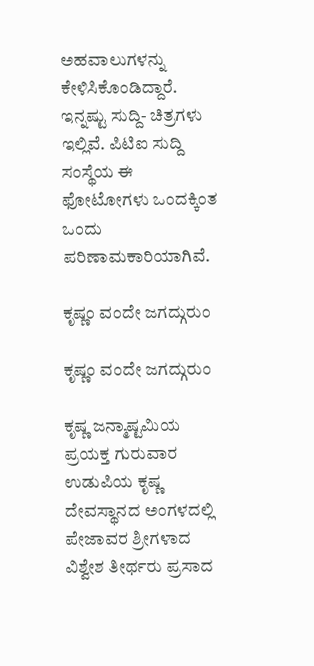ಅಹವಾಲುಗಳನ್ನು ಕೇಳಿಸಿಕೊಂಡಿದ್ದಾರೆ. ಇನ್ನಷ್ಟು ಸುದ್ದಿ- ಚಿತ್ರಗಳು ಇಲ್ಲಿವೆ. ಪಿಟಿಐ ಸುದ್ದಿ ಸಂಸ್ಥೆಯ ಈ ಫೋಟೋಗಳು ಒಂದಕ್ಕಿಂತ ಒಂದು ಪರಿಣಾಮಕಾರಿಯಾಗಿವೆ.

ಕೃಷ್ಣಂ ವಂದೇ ಜಗದ್ಗುರುಂ

ಕೃಷ್ಣಂ ವಂದೇ ಜಗದ್ಗುರುಂ

ಕೃಷ್ಣ ಜನ್ಮಾಷ್ಟಮಿಯ ಪ್ರಯಕ್ತ ಗುರುವಾರ ಉಡುಪಿಯ ಕೃಷ್ಣ ದೇವಸ್ಥಾನದ ಅಂಗಳದಲ್ಲಿ ಪೇಜಾವರ ಶ್ರೀಗಳಾದ ವಿಶ್ವೇಶ ತೀರ್ಥರು ಪ್ರಸಾದ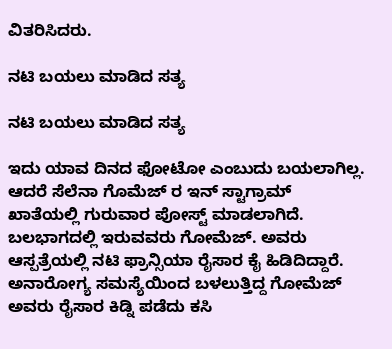ವಿತರಿಸಿದರು.

ನಟಿ ಬಯಲು ಮಾಡಿದ ಸತ್ಯ

ನಟಿ ಬಯಲು ಮಾಡಿದ ಸತ್ಯ

ಇದು ಯಾವ ದಿನದ ಫೋಟೋ ಎಂಬುದು ಬಯಲಾಗಿಲ್ಲ. ಆದರೆ ಸೆಲೆನಾ ಗೊಮೆಜ್ ರ ಇನ್ ಸ್ಟಾಗ್ರಾಮ್ ಖಾತೆಯಲ್ಲಿ ಗುರುವಾರ ಪೋಸ್ಟ್ ಮಾಡಲಾಗಿದೆ. ಬಲಭಾಗದಲ್ಲಿ ಇರುವವರು ಗೋಮೆಜ್. ಅವರು ಆಸ್ಪತ್ರೆಯಲ್ಲಿ ನಟಿ ಫ್ರಾನ್ಸಿಯಾ ರೈಸಾರ ಕೈ ಹಿಡಿದಿದ್ದಾರೆ. ಅನಾರೋಗ್ಯ ಸಮಸ್ಯೆಯಿಂದ ಬಳಲುತ್ತಿದ್ದ ಗೋಮೆಜ್ ಅವರು ರೈಸಾರ ಕಿಡ್ನಿ ಪಡೆದು ಕಸಿ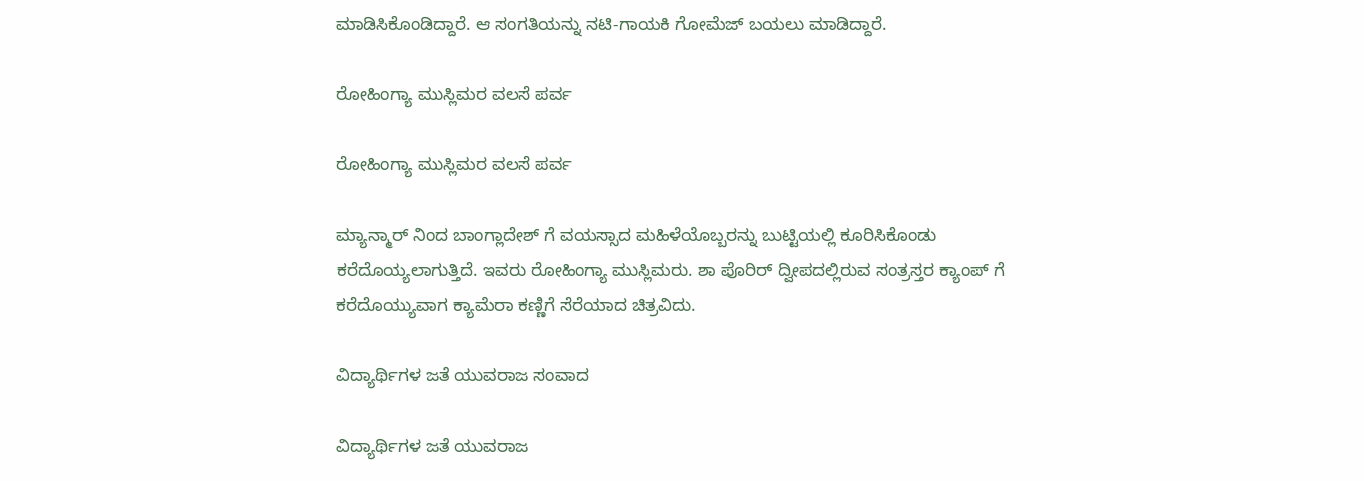ಮಾಡಿಸಿಕೊಂಡಿದ್ದಾರೆ. ಆ ಸಂಗತಿಯನ್ನು ನಟಿ-ಗಾಯಕಿ ಗೋಮೆಜ್ ಬಯಲು ಮಾಡಿದ್ದಾರೆ.

ರೋಹಿಂಗ್ಯಾ ಮುಸ್ಲಿಮರ ವಲಸೆ ಪರ್ವ

ರೋಹಿಂಗ್ಯಾ ಮುಸ್ಲಿಮರ ವಲಸೆ ಪರ್ವ

ಮ್ಯಾನ್ಮಾರ್ ನಿಂದ ಬಾಂಗ್ಲಾದೇಶ್ ಗೆ ವಯಸ್ಸಾದ ಮಹಿಳೆಯೊಬ್ಬರನ್ನು ಬುಟ್ಟಿಯಲ್ಲಿ ಕೂರಿಸಿಕೊಂಡು ಕರೆದೊಯ್ಯಲಾಗುತ್ತಿದೆ. ಇವರು ರೋಹಿಂಗ್ಯಾ ಮುಸ್ಲಿಮರು. ಶಾ ಪೊರಿರ್ ದ್ವೀಪದಲ್ಲಿರುವ ಸಂತ್ರಸ್ತರ ಕ್ಯಾಂಪ್ ಗೆ ಕರೆದೊಯ್ಯುವಾಗ ಕ್ಯಾಮೆರಾ ಕಣ್ಣಿಗೆ ಸೆರೆಯಾದ ಚಿತ್ರವಿದು.

ವಿದ್ಯಾರ್ಥಿಗಳ ಜತೆ ಯುವರಾಜ ಸಂವಾದ

ವಿದ್ಯಾರ್ಥಿಗಳ ಜತೆ ಯುವರಾಜ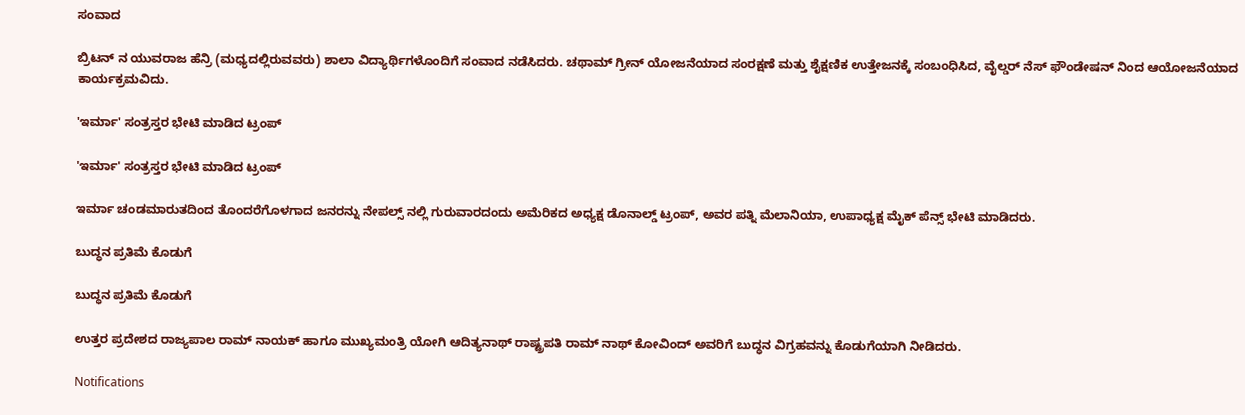ಸಂವಾದ

ಬ್ರಿಟನ್ ನ ಯುವರಾಜ ಹೆನ್ರಿ (ಮಧ್ಯದಲ್ಲಿರುವವರು) ಶಾಲಾ ವಿದ್ಯಾರ್ಥಿಗಳೊಂದಿಗೆ ಸಂವಾದ ನಡೆಸಿದರು. ಚಥಾಮ್ ಗ್ರೀನ್ ಯೋಜನೆಯಾದ ಸಂರಕ್ಷಣೆ ಮತ್ತು ಶೈಕ್ಷಣಿಕ ಉತ್ತೇಜನಕ್ಕೆ ಸಂಬಂಧಿಸಿದ, ವೈಲ್ಡರ್ ನೆಸ್ ಫೌಂಡೇಷನ್ ನಿಂದ ಆಯೋಜನೆಯಾದ ಕಾರ್ಯಕ್ರಮವಿದು.

'ಇರ್ಮಾ' ಸಂತ್ರಸ್ತರ ಭೇಟಿ ಮಾಡಿದ ಟ್ರಂಪ್

'ಇರ್ಮಾ' ಸಂತ್ರಸ್ತರ ಭೇಟಿ ಮಾಡಿದ ಟ್ರಂಪ್

ಇರ್ಮಾ ಚಂಡಮಾರುತದಿಂದ ತೊಂದರೆಗೊಳಗಾದ ಜನರನ್ನು ನೇಪಲ್ಸ್ ನಲ್ಲಿ ಗುರುವಾರದಂದು ಅಮೆರಿಕದ ಅಧ್ಯಕ್ಷ ಡೊನಾಲ್ಡ್ ಟ್ರಂಪ್, ಅವರ ಪತ್ನಿ ಮೆಲಾನಿಯಾ, ಉಪಾಧ್ಯಕ್ಷ ಮೈಕ್ ಪೆನ್ಸ್ ಭೇಟಿ ಮಾಡಿದರು.

ಬುದ್ಧನ ಪ್ರತಿಮೆ ಕೊಡುಗೆ

ಬುದ್ಧನ ಪ್ರತಿಮೆ ಕೊಡುಗೆ

ಉತ್ತರ ಪ್ರದೇಶದ ರಾಜ್ಯಪಾಲ ರಾಮ್ ನಾಯಕ್ ಹಾಗೂ ಮುಖ್ಯಮಂತ್ರಿ ಯೋಗಿ ಆದಿತ್ಯನಾಥ್ ರಾಷ್ಟ್ರಪತಿ ರಾಮ್ ನಾಥ್ ಕೋವಿಂದ್ ಅವರಿಗೆ ಬುದ್ಧನ ವಿಗ್ರಹವನ್ನು ಕೊಡುಗೆಯಾಗಿ ನೀಡಿದರು.

Notifications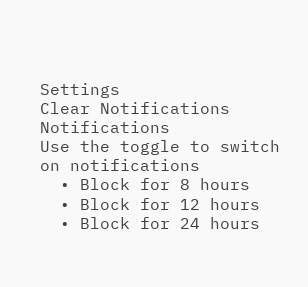Settings
Clear Notifications
Notifications
Use the toggle to switch on notifications
  • Block for 8 hours
  • Block for 12 hours
  • Block for 24 hours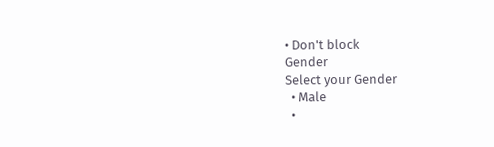• Don't block
Gender
Select your Gender
  • Male
  •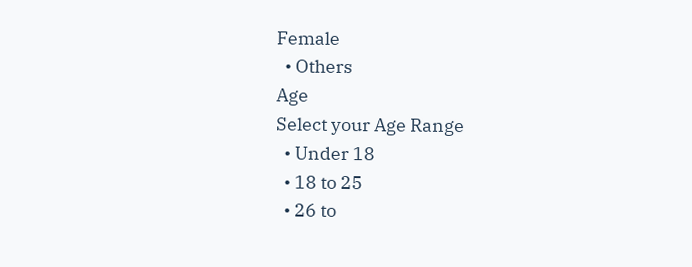Female
  • Others
Age
Select your Age Range
  • Under 18
  • 18 to 25
  • 26 to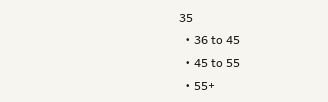35
  • 36 to 45
  • 45 to 55
  • 55+